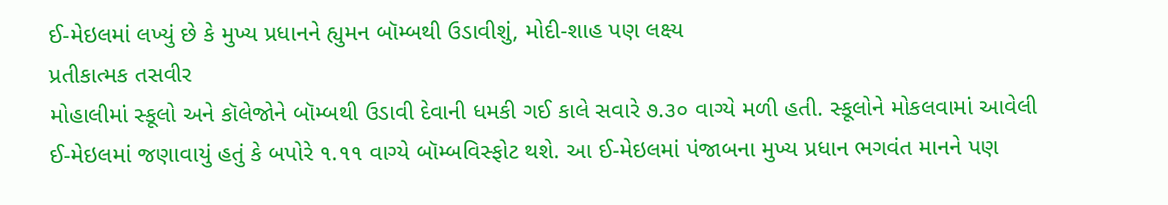ઈ-મેઇલમાં લખ્યું છે કે મુખ્ય પ્રધાનને હ્યુમન બૉમ્બથી ઉડાવીશું, મોદી-શાહ પણ લક્ષ્ય
પ્રતીકાત્મક તસવીર
મોહાલીમાં સ્કૂલો અને કૉલેજોને બૉમ્બથી ઉડાવી દેવાની ધમકી ગઈ કાલે સવારે ૭.૩૦ વાગ્યે મળી હતી. સ્કૂલોને મોકલવામાં આવેલી ઈ-મેઇલમાં જણાવાયું હતું કે બપોરે ૧.૧૧ વાગ્યે બૉમ્બવિસ્ફોટ થશે. આ ઈ-મેઇલમાં પંજાબના મુખ્ય પ્રધાન ભગવંત માનને પણ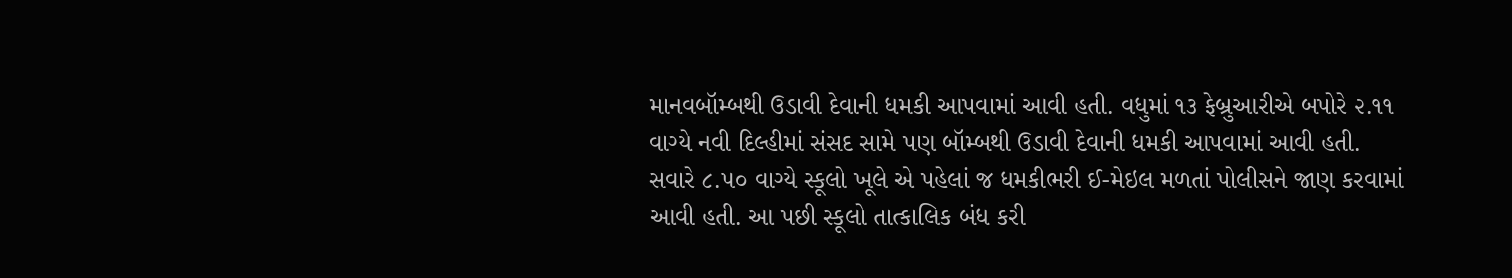માનવબૉમ્બથી ઉડાવી દેવાની ધમકી આપવામાં આવી હતી. વધુમાં ૧૩ ફેબ્રુઆરીએ બપોરે ૨.૧૧ વાગ્યે નવી દિલ્હીમાં સંસદ સામે પણ બૉમ્બથી ઉડાવી દેવાની ધમકી આપવામાં આવી હતી.
સવારે ૮.૫૦ વાગ્યે સ્કૂલો ખૂલે એ પહેલાં જ ધમકીભરી ઈ-મેઇલ મળતાં પોલીસને જાણ કરવામાં આવી હતી. આ પછી સ્કૂલો તાત્કાલિક બંધ કરી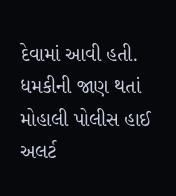દેવામાં આવી હતી. ધમકીની જાણ થતાં મોહાલી પોલીસ હાઈ અલર્ટ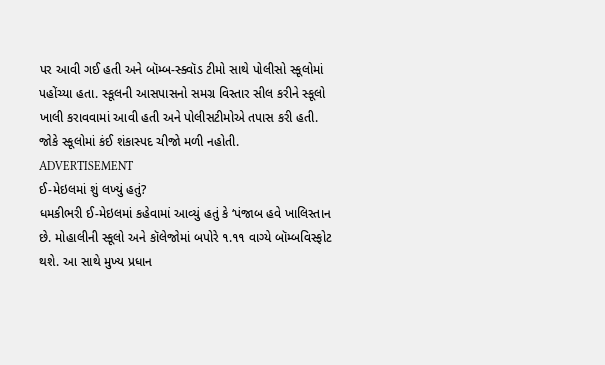પર આવી ગઈ હતી અને બૉમ્બ-સ્ક્વૉડ ટીમો સાથે પોલીસો સ્કૂલોમાં પહોંચ્યા હતા. સ્કૂલની આસપાસનો સમગ્ર વિસ્તાર સીલ કરીને સ્કૂલો ખાલી કરાવવામાં આવી હતી અને પોલીસટીમોએ તપાસ કરી હતી. જોકે સ્કૂલોમાં કંઈ શંકાસ્પદ ચીજો મળી નહોતી.
ADVERTISEMENT
ઈ-મેઇલમાં શું લખ્યું હતું?
ધમકીભરી ઈ-મેઇલમાં કહેવામાં આવ્યું હતું કે ‘પંજાબ હવે ખાલિસ્તાન છે. મોહાલીની સ્કૂલો અને કૉલેજોમાં બપોરે ૧.૧૧ વાગ્યે બૉમ્બવિસ્ફોટ થશે. આ સાથે મુખ્ય પ્રધાન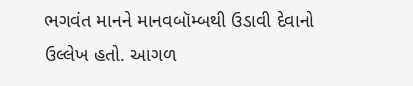ભગવંત માનને માનવબૉમ્બથી ઉડાવી દેવાનો ઉલ્લેખ હતો. આગળ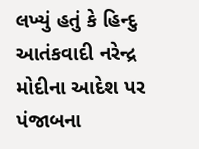લખ્યું હતું કે હિન્દુ આતંકવાદી નરેન્દ્ર મોદીના આદેશ પર પંજાબના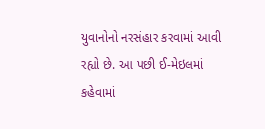યુવાનોનો નરસંહાર કરવામાં આવી રહ્યો છે. આ પછી ઈ-મેઇલમાં કહેવામાં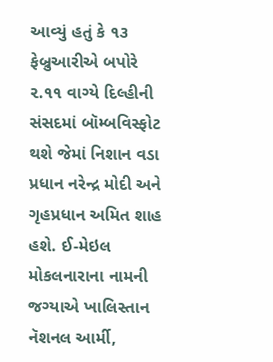આવ્યું હતું કે ૧૩ ફેબ્રુઆરીએ બપોરે ૨.૧૧ વાગ્યે દિલ્હીની સંસદમાં બૉમ્બવિસ્ફોટ થશે જેમાં નિશાન વડા પ્રધાન નરેન્દ્ર મોદી અને ગૃહપ્રધાન અમિત શાહ હશે. ઈ-મેઇલ મોકલનારાના નામની જગ્યાએ ખાલિસ્તાન નૅશનલ આર્મી,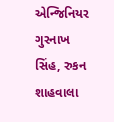એન્જિનિયર ગુરનાખ સિંહ, રુકન શાહવાલા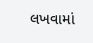લખવામાં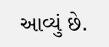આવ્યું છે.